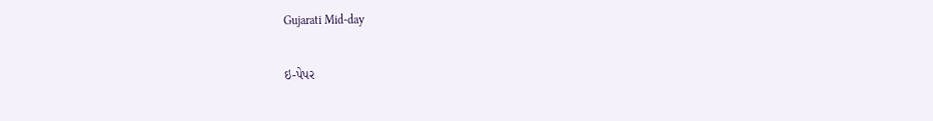Gujarati Mid-day

ઇ-પેપર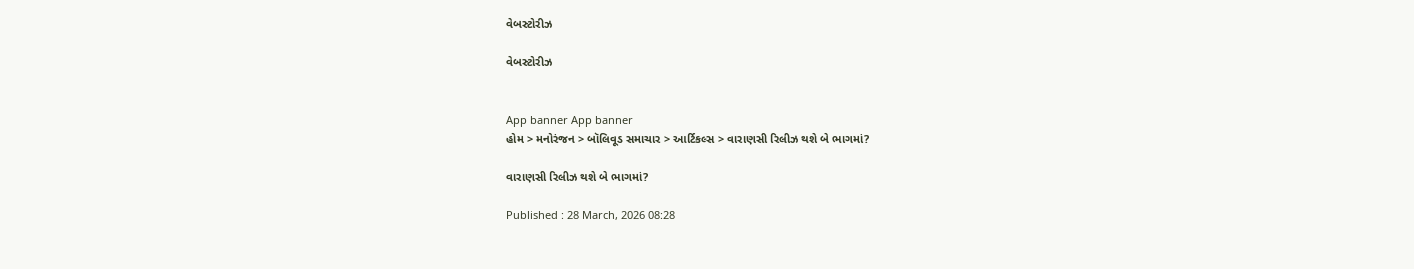વેબસ્ટોરીઝ

વેબસ્ટોરીઝ


App banner App banner
હોમ > મનોરંજન > બૉલિવૂડ સમાચાર > આર્ટિકલ્સ > વારાણસી રિલીઝ થશે બે ભાગમાં?

વારાણસી રિલીઝ થશે બે ભાગમાં?

Published : 28 March, 2026 08:28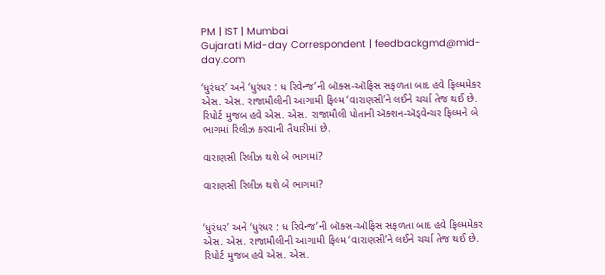PM | IST | Mumbai
Gujarati Mid-day Correspondent | feedbackgmd@mid-day.com

‘ધુરંધર’ અને ‘ધુરંધર : ધ રિવેન્જ’ની બૉક્સ-ઑફિસ સફળતા બાદ હવે ફિલ્મમેકર એસ. એસ. રાજામૌલીની આગામી ફિલ્મ ‘વારાણસી’ને લઈને ચર્ચા તેજ થઈ છે. રિપોર્ટ મુજબ હવે એસ. એસ. રાજામૌલી પોતાની ઍક્શન-ઍડ્વેન્ચર ફિલ્મને બે ભાગમાં રિલીઝ કરવાની તૈયારીમાં છે.

વારાણસી રિલીઝ થશે બે ભાગમાં?

વારાણસી રિલીઝ થશે બે ભાગમાં?


‘ધુરંધર’ અને ‘ધુરંધર : ધ રિવેન્જ’ની બૉક્સ-ઑફિસ સફળતા બાદ હવે ફિલ્મમેકર એસ. એસ. રાજામૌલીની આગામી ફિલ્મ ‘વારાણસી’ને લઈને ચર્ચા તેજ થઈ છે. રિપોર્ટ મુજબ હવે એસ. એસ.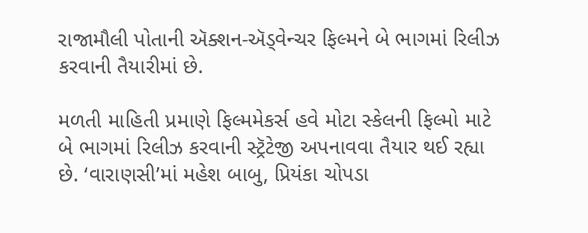રાજામૌલી પોતાની ઍક્શન-ઍડ્વેન્ચર ફિલ્મને બે ભાગમાં રિલીઝ કરવાની તૈયારીમાં છે.

મળતી માહિતી પ્રમાણે ફિલ્મમેકર્સ હવે મોટા સ્કેલની ફિલ્મો માટે બે ભાગમાં રિલીઝ કરવાની સ્ટ્રૅટેજી અપનાવવા તૈયાર થઈ રહ્યા છે. ‘વારાણસી’માં મહેશ બાબુ, પ્રિયંકા ચોપડા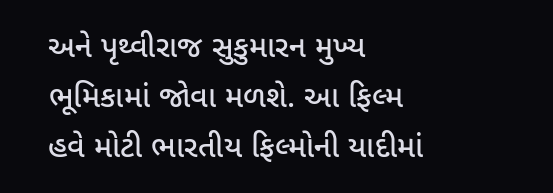અને પૃથ્વીરાજ સુકુમારન મુખ્ય ભૂમિકામાં જોવા મળશે. આ ફિલ્મ હવે મોટી ભારતીય ફિલ્મોની યાદીમાં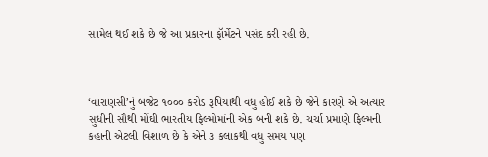સામેલ થઈ શકે છે જે આ પ્રકારના ફૉર્મેટને પસંદ કરી રહી છે.



‘વારાણસી’નું બજેટ ૧૦૦૦ કરોડ રૂપિયાથી વધુ હોઈ શકે છે જેને કારણે એ અત્યાર સુધીની સૌથી મોંઘી ભારતીય ફિલ્મોમાંની એક બની શકે છે. ચર્ચા પ્રમાણે ફિલ્મની કહાની એટલી વિશાળ છે કે એને ૩ કલાકથી વધુ સમય પણ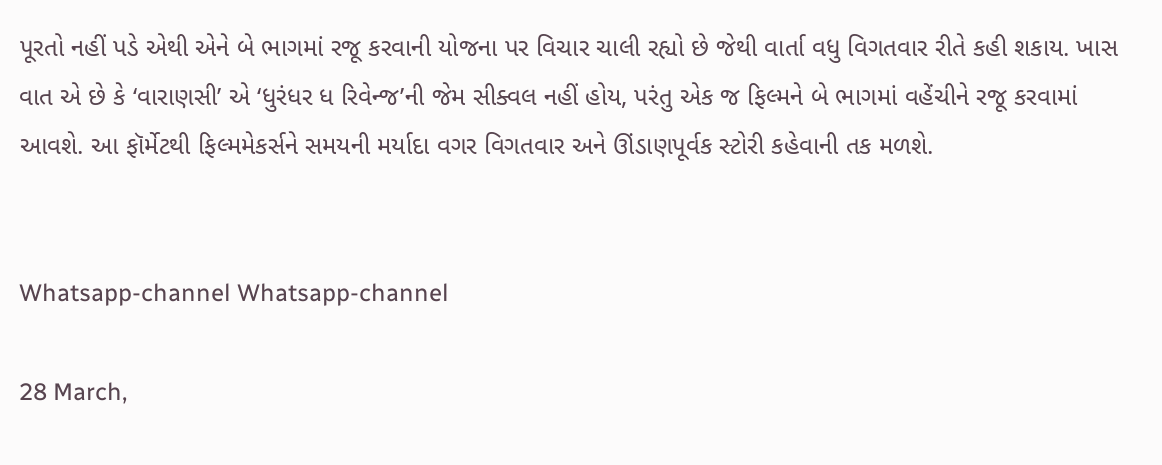પૂરતો નહીં પડે એથી એને બે ભાગમાં રજૂ કરવાની યોજના પર વિચાર ચાલી રહ્યો છે જેથી વાર્તા વધુ વિગતવાર રીતે કહી શકાય. ખાસ વાત એ છે કે ‘વારાણસી’ એ ‘ધુરંધર ધ રિવેન્જ’ની જેમ સીક્વલ નહીં હોય, પરંતુ એક જ ફિલ્મને બે ભાગમાં વહેંચીને રજૂ કરવામાં આવશે. આ ફૉર્મેટથી ફિલ્મમેકર્સને સમયની મર્યાદા વગર વિગતવાર અને ઊંડાણપૂર્વક સ્ટોરી કહેવાની તક મળશે.


Whatsapp-channel Whatsapp-channel

28 March,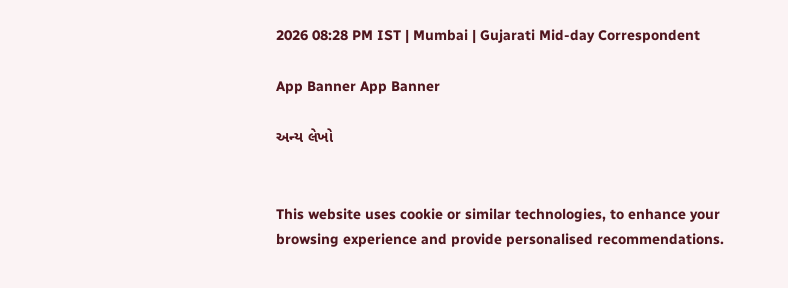2026 08:28 PM IST | Mumbai | Gujarati Mid-day Correspondent

App Banner App Banner

અન્ય લેખો


This website uses cookie or similar technologies, to enhance your browsing experience and provide personalised recommendations.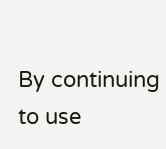By continuing to use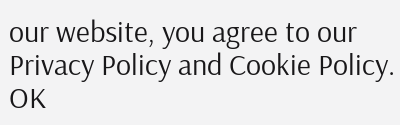our website, you agree to our Privacy Policy and Cookie Policy. OK